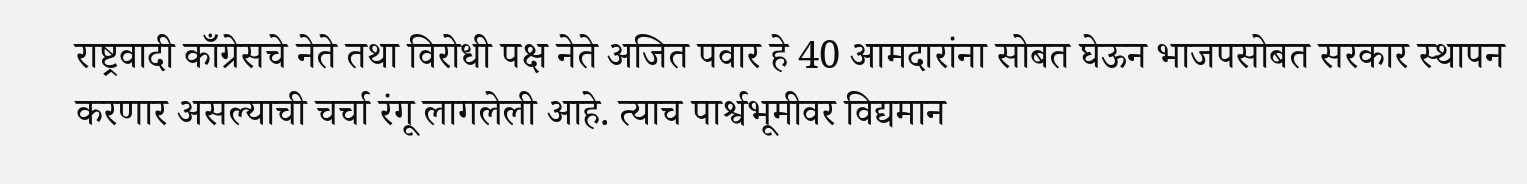राष्ट्रवादी काँग्रेसचे नेते तथा विरोधी पक्ष नेते अजित पवार हे 40 आमदारांना सोबत घेऊन भाजपसोबत सरकार स्थापन करणार असल्याची चर्चा रंगू लागलेली आहे. त्याच पार्श्वभूमीवर विद्यमान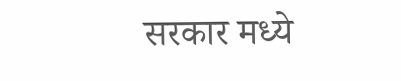सरकार मध्ये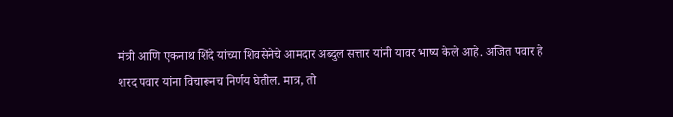मंत्री आणि एकनाथ शिंदे यांच्या शिवसेनेचे आमदार अब्दुल सत्तार यांनी यावर भाष्य केले आहे. अजित पवार हे शरद पवार यांना विचारूनच निर्णय घेतील. मात्र, तो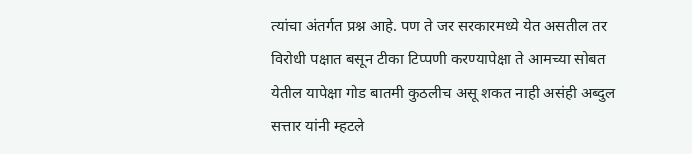त्यांचा अंतर्गत प्रश्न आहे. पण ते जर सरकारमध्ये येत असतील तर विरोधी पक्षात बसून टीका टिप्पणी करण्यापेक्षा ते आमच्या सोबत येतील यापेक्षा गोड बातमी कुठलीच असू शकत नाही असंही अब्दुल सत्तार यांनी म्हटले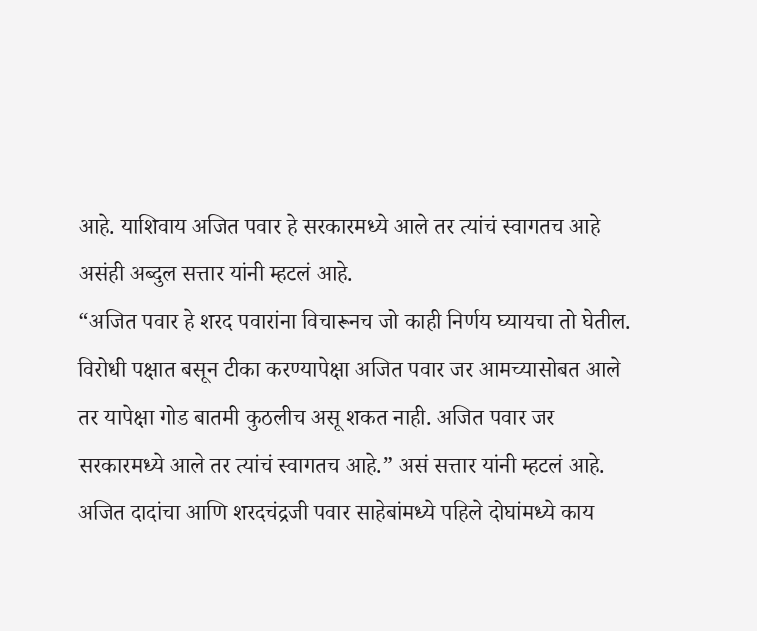आहे. याशिवाय अजित पवार हे सरकारमध्ये आले तर त्यांचं स्वागतच आहे असंही अब्दुल सत्तार यांनी म्हटलं आहे.
“अजित पवार हे शरद पवारांना विचारूनच जो काही निर्णय घ्यायचा तो घेतील. विरोधी पक्षात बसून टीका करण्यापेक्षा अजित पवार जर आमच्यासोबत आले तर यापेक्षा गोड बातमी कुठलीच असू शकत नाही. अजित पवार जर सरकारमध्ये आले तर त्यांचं स्वागतच आहे.” असं सत्तार यांनी म्हटलं आहे.
अजित दादांचा आणि शरदचंद्रजी पवार साहेबांमध्ये पहिले दोघांमध्ये काय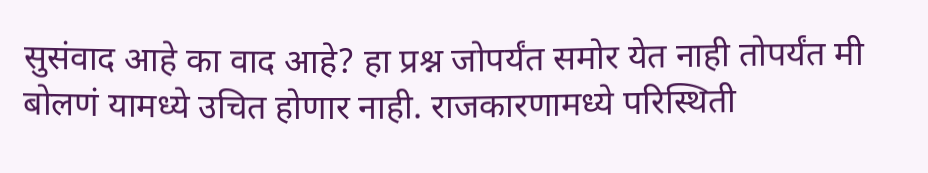सुसंवाद आहे का वाद आहे? हा प्रश्न जोपर्यंत समोर येत नाही तोपर्यंत मी बोलणं यामध्ये उचित होणार नाही. राजकारणामध्ये परिस्थिती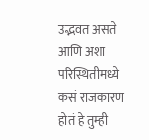उद्भवत असते आणि अशा परिस्थितीमध्ये कसं राजकारण होतं हे तुम्ही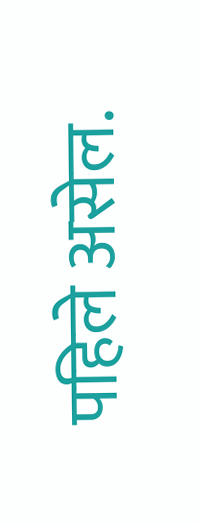पहिले असेल.